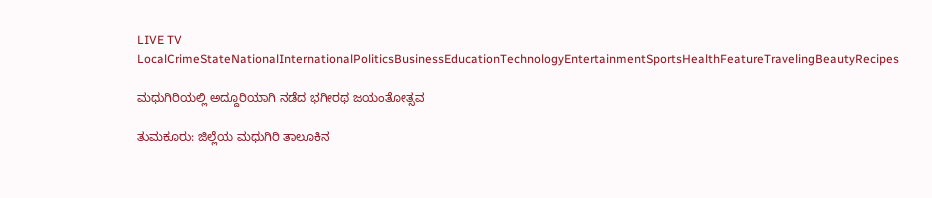LIVE TV LocalCrimeStateNationalInternationalPoliticsBusinessEducationTechnologyEntertainmentSportsHealthFeatureTravelingBeautyRecipes

ಮಧುಗಿರಿಯಲ್ಲಿ ಅದ್ದೂರಿಯಾಗಿ ನಡೆದ ಭಗೀರಥ ಜಯಂತೋತ್ಸವ

ತುಮಕೂರು: ಜಿಲ್ಲೆಯ ಮಧುಗಿರಿ ತಾಲೂಕಿನ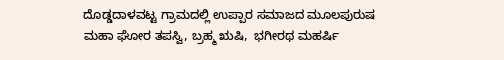ದೊಡ್ಡದಾಳವಟ್ಟ ಗ್ರಾಮದಲ್ಲಿ ಉಪ್ಪಾರ ಸಮಾಜದ ಮೂಲಪುರುಷ ಮಹಾ ಘೋರ ತಪಸ್ವಿ, ಬ್ರಹ್ಮ ಋಷಿ,  ಭಗೀರಥ ಮಹರ್ಷಿ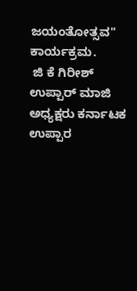ಜಯಂತೋತ್ಸವ" ಕಾರ್ಯಕ್ರಮ.
 ಜಿ ಕೆ ಗಿರೀಶ್ ಉಪ್ಪಾರ್ ಮಾಜಿ ಅಧ್ಯಕ್ಷರು ಕರ್ನಾಟಕ ಉಪ್ಪಾರ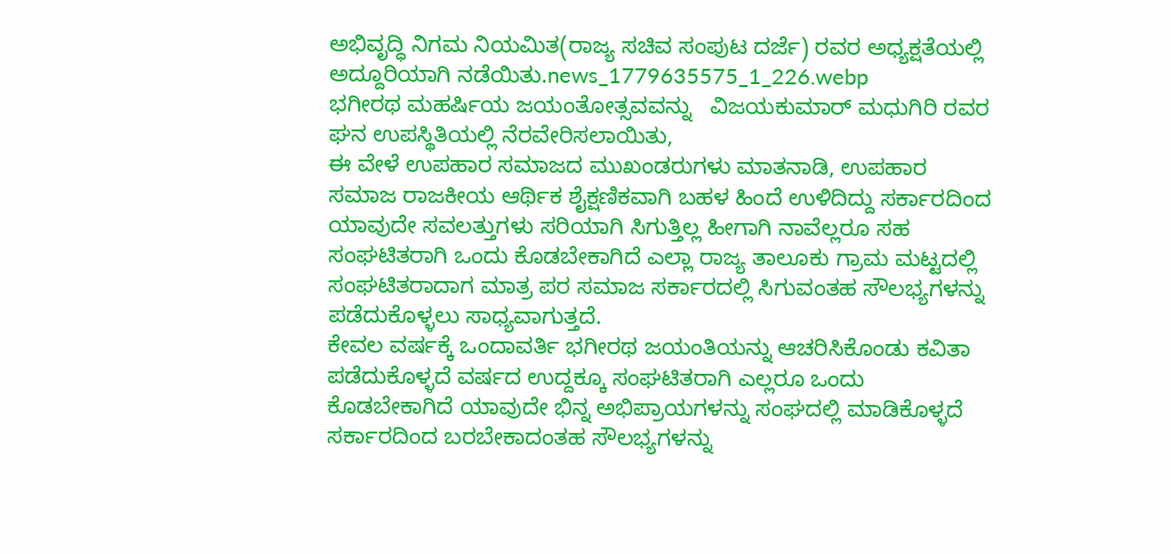ಅಭಿವೃದ್ಧಿ ನಿಗಮ ನಿಯಮಿತ(ರಾಜ್ಯ ಸಚಿವ ಸಂಪುಟ ದರ್ಜೆ) ರವರ ಅಧ್ಯಕ್ಷತೆಯಲ್ಲಿ ಅದ್ದೂರಿಯಾಗಿ ನಡೆಯಿತು.news_1779635575_1_226.webp
ಭಗೀರಥ ಮಹರ್ಷಿಯ ಜಯಂತೋತ್ಸವವನ್ನು   ವಿಜಯಕುಮಾರ್ ಮಧುಗಿರಿ ರವರ ಘನ ಉಪಸ್ಥಿತಿಯಲ್ಲಿ ನೆರವೇರಿಸಲಾಯಿತು,
ಈ ವೇಳೆ ಉಪಹಾರ ಸಮಾಜದ ಮುಖಂಡರುಗಳು ಮಾತನಾಡಿ, ಉಪಹಾರ ಸಮಾಜ ರಾಜಕೀಯ ಆರ್ಥಿಕ ಶೈಕ್ಷಣಿಕವಾಗಿ ಬಹಳ ಹಿಂದೆ ಉಳಿದಿದ್ದು ಸರ್ಕಾರದಿಂದ ಯಾವುದೇ ಸವಲತ್ತುಗಳು ಸರಿಯಾಗಿ ಸಿಗುತ್ತಿಲ್ಲ ಹೀಗಾಗಿ ನಾವೆಲ್ಲರೂ ಸಹ ಸಂಘಟಿತರಾಗಿ ಒಂದು ಕೊಡಬೇಕಾಗಿದೆ ಎಲ್ಲಾ ರಾಜ್ಯ ತಾಲೂಕು ಗ್ರಾಮ ಮಟ್ಟದಲ್ಲಿ ಸಂಘಟಿತರಾದಾಗ ಮಾತ್ರ ಪರ ಸಮಾಜ ಸರ್ಕಾರದಲ್ಲಿ ಸಿಗುವಂತಹ ಸೌಲಭ್ಯಗಳನ್ನು ಪಡೆದುಕೊಳ್ಳಲು ಸಾಧ್ಯವಾಗುತ್ತದೆ.
ಕೇವಲ ವರ್ಷಕ್ಕೆ ಒಂದಾವರ್ತಿ ಭಗೀರಥ ಜಯಂತಿಯನ್ನು ಆಚರಿಸಿಕೊಂಡು ಕವಿತಾ ಪಡೆದುಕೊಳ್ಳದೆ ವರ್ಷದ ಉದ್ದಕ್ಕೂ ಸಂಘಟಿತರಾಗಿ ಎಲ್ಲರೂ ಒಂದು ಕೊಡಬೇಕಾಗಿದೆ ಯಾವುದೇ ಭಿನ್ನ ಅಭಿಪ್ರಾಯಗಳನ್ನು ಸಂಘದಲ್ಲಿ ಮಾಡಿಕೊಳ್ಳದೆ ಸರ್ಕಾರದಿಂದ ಬರಬೇಕಾದಂತಹ ಸೌಲಭ್ಯಗಳನ್ನು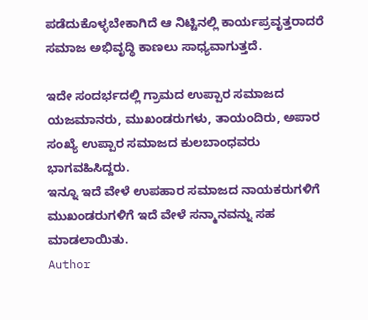ಪಡೆದುಕೊಳ್ಳಬೇಕಾಗಿದೆ ಆ ನಿಟ್ಟಿನಲ್ಲಿ ಕಾರ್ಯಪ್ರವೃತ್ತರಾದರೆ ಸಮಾಜ ಅಭಿವೃದ್ಧಿ ಕಾಣಲು ಸಾಧ್ಯವಾಗುತ್ತದೆ.

ಇದೇ ಸಂದರ್ಭದಲ್ಲಿ ಗ್ರಾಮದ ಉಪ್ಪಾರ ಸಮಾಜದ ಯಜಮಾನರು, ಮುಖಂಡರುಗಳು, ತಾಯಂದಿರು, ಅಪಾರ ಸಂಖ್ಯೆ ಉಪ್ಪಾರ ಸಮಾಜದ ಕುಲಬಾಂಧವರು ಭಾಗವಹಿಸಿದ್ದರು.
ಇನ್ನೂ ಇದೆ ವೇಳೆ ಉಪಹಾರ ಸಮಾಜದ ನಾಯಕರುಗಳಿಗೆ ಮುಖಂಡರುಗಳಿಗೆ ಇದೆ ವೇಳೆ ಸನ್ಮಾನವನ್ನು ಸಹ ಮಾಡಲಾಯಿತು.
Author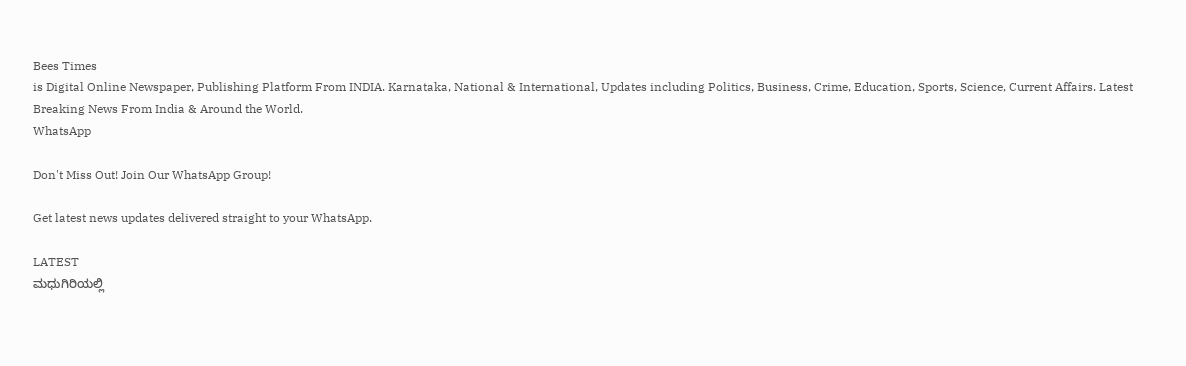Bees Times
is Digital Online Newspaper, Publishing Platform From INDIA. Karnataka, National & International, Updates including Politics, Business, Crime, Education, Sports, Science, Current Affairs. Latest Breaking News From India & Around the World.
WhatsApp

Don't Miss Out! Join Our WhatsApp Group!

Get latest news updates delivered straight to your WhatsApp.

LATEST
ಮಧುಗಿರಿಯಲ್ಲಿ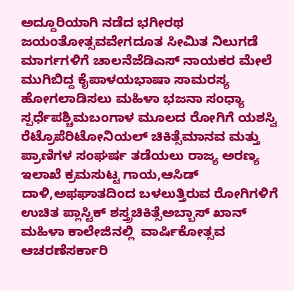ಅದ್ದೂರಿಯಾಗಿ ನಡೆದ ಭಗೀರಥ ಜಯಂತೋತ್ಸವವೇಗದೂತ ಸೀಮಿತ ನಿಲುಗಡೆ ಮಾರ್ಗಗಳಿಗೆ ಚಾಲನೆಜೆಡಿಎಸ್ ನಾಯಕರ ಮೇಲೆ ಮುಗಿಬಿದ್ದ ಕೈಪಾಳಯಭಾಷಾ ಸಾಮರಸ್ಯ ಹೋಗಲಾಡಿಸಲು ಮಹಿಳಾ ಭಜನಾ ಸಂಧ್ಯಾ ಸ್ಪರ್ಧೆಪಶ್ಚಿಮಬಂಗಾಳ ಮೂಲದ ರೋಗಿಗೆ ಯಶಸ್ವಿ ರೆಟ್ರೊಪೆರಿಟೋನಿಯಲ್ ಚಿಕಿತ್ಸೆಮಾನವ ಮತ್ತು ಪ್ರಾಣಿಗಳ ಸಂಘರ್ಷ ತಡೆಯಲು ರಾಜ್ಯ ಅರಣ್ಯ ಇಲಾಖೆ ಕ್ರಮಸುಟ್ಟ ಗಾಯ,ಆಸಿಡ್ ದಾಳಿ,ಅಫಘಾತದಿಂದ ಬಳಲುತ್ತಿರುವ ರೋಗಿಗಳಿಗೆ ಉಚಿತ ಪ್ಲಾಸ್ಟಿಕ್ ಶಸ್ತ್ರಚಿಕಿತ್ಸೆಅಬ್ಬಾಸ್ ಖಾನ್ ಮಹಿಳಾ ಕಾಲೇಜಿನಲ್ಲಿ  ವಾರ್ಷಿಕೋತ್ಸವ ಆಚರಣೆಸರ್ಕಾರಿ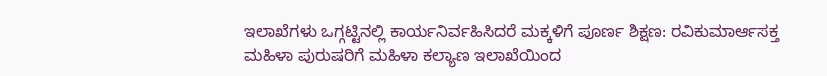ಇಲಾಖೆಗಳು ಒಗ್ಗಟ್ಟಿನಲ್ಲಿ ಕಾರ್ಯನಿರ್ವಹಿಸಿದರೆ ಮಕ್ಕಳಿಗೆ ಪೂರ್ಣ ಶಿಕ್ಷಣ: ರವಿಕುಮಾರ್ಆಸಕ್ತ ಮಹಿಳಾ ಪುರುಷರಿಗೆ ಮಹಿಳಾ ಕಲ್ಯಾಣ ಇಲಾಖೆಯಿಂದ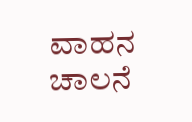ವಾಹನ ಚಾಲನೆ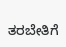ತರಬೇತಿಗೆ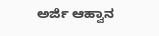ಅರ್ಜಿ ಆಹ್ವಾನ